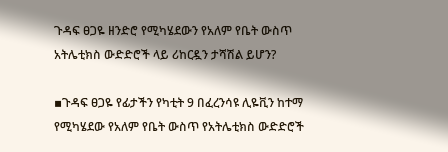ጉዳፍ ፀጋዬ ዘንድሮ የሚካሄደውን የአለም የቤት ውስጥ አትሌቲክስ ውድድሮች ላይ ሪከርዷን ታሻሽል ይሆን?

▪ጉዳፍ ፀጋዬ የፊታችን የካቲት 9 በፈረንሳዩ ሊዬቪን ከተማ የሚካሄደው የአለም የቤት ውስጥ የአትሌቲክስ ውድድሮች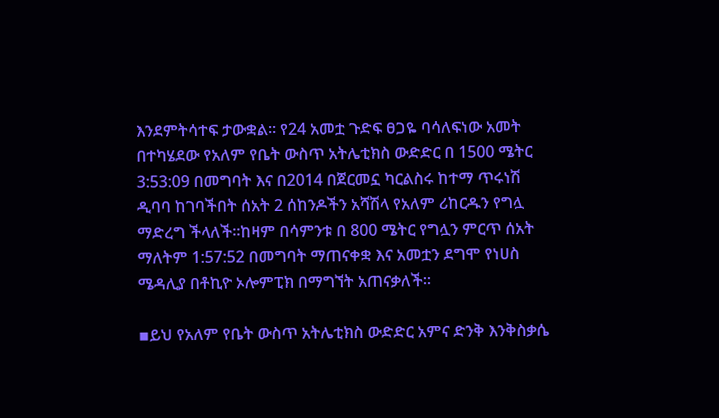እንደምትሳተፍ ታውቋል። የ24 አመቷ ጉድፍ ፀጋዬ ባሳለፍነው አመት በተካሄደው የአለም የቤት ውስጥ አትሌቲክስ ውድድር በ 1500 ሜትር 3:53:09 በመግባት እና በ2014 በጀርመኗ ካርልስሩ ከተማ ጥሩነሽ ዲባባ ከገባችበት ሰአት 2 ሰከንዶችን አሻሽላ የአለም ሪከርዱን የግሏ ማድረግ ችላለች።ከዛም በሳምንቱ በ 800 ሜትር የግሏን ምርጥ ሰአት ማለትም 1:57:52 በመግባት ማጠናቀቋ እና አመቷን ደግሞ የነሀስ ሜዳሊያ በቶኪዮ ኦሎምፒክ በማግኘት አጠናቃለች።

▪ይህ የአለም የቤት ውስጥ አትሌቲክስ ውድድር አምና ድንቅ እንቅስቃሴ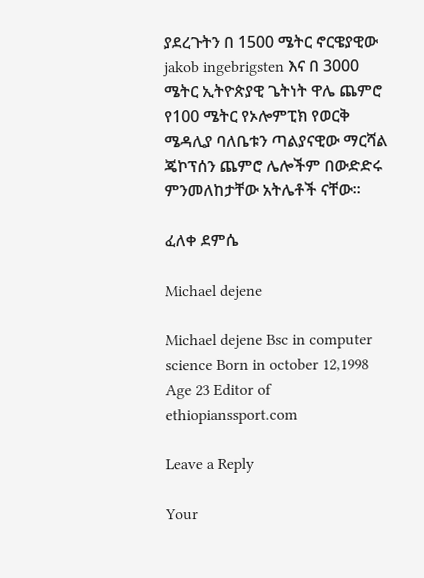ያደረጉትን በ 1500 ሜትር ኖርዌያዊው jakob ingebrigsten እና በ 3000 ሜትር ኢትዮጵያዊ ጌትነት ዋሌ ጨምሮ የ100 ሜትር የኦሎምፒክ የወርቅ ሜዳሊያ ባለቤቱን ጣልያናዊው ማርሻል ጄኮፕሰን ጨምሮ ሌሎችም በውድድሩ ምንመለከታቸው አትሌቶች ናቸው።

ፈለቀ ደምሴ

Michael dejene

Michael dejene Bsc in computer science Born in october 12,1998 Age 23 Editor of ethiopianssport.com

Leave a Reply

Your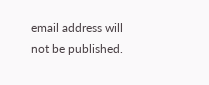email address will not be published.